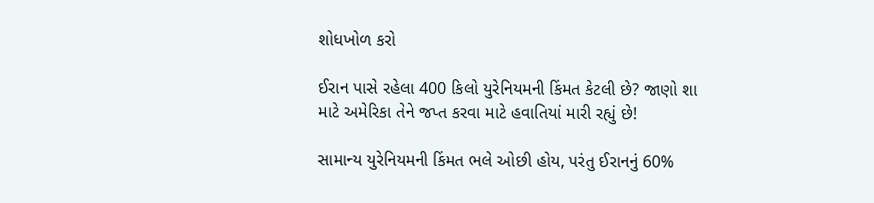શોધખોળ કરો

ઈરાન પાસે રહેલા 400 કિલો યુરેનિયમની કિંમત કેટલી છે? જાણો શા માટે અમેરિકા તેને જપ્ત કરવા માટે હવાતિયાં મારી રહ્યું છે!

સામાન્ય યુરેનિયમની કિંમત ભલે ઓછી હોય, પરંતુ ઈરાનનું 60%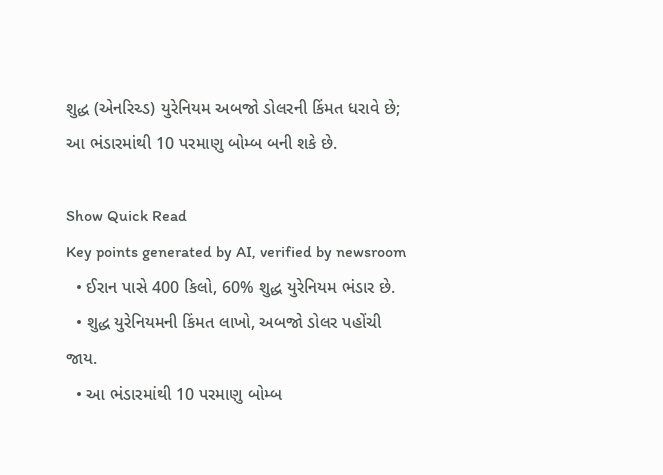શુદ્ધ (એનરિચ્ડ) યુરેનિયમ અબજો ડોલરની કિંમત ધરાવે છે; આ ભંડારમાંથી 10 પરમાણુ બોમ્બ બની શકે છે.

Show Quick Read
Key points generated by AI, verified by newsroom
  • ઈરાન પાસે 400 કિલો, 60% શુદ્ધ યુરેનિયમ ભંડાર છે.
  • શુદ્ધ યુરેનિયમની કિંમત લાખો, અબજો ડોલર પહોંચી જાય.
  • આ ભંડારમાંથી 10 પરમાણુ બોમ્બ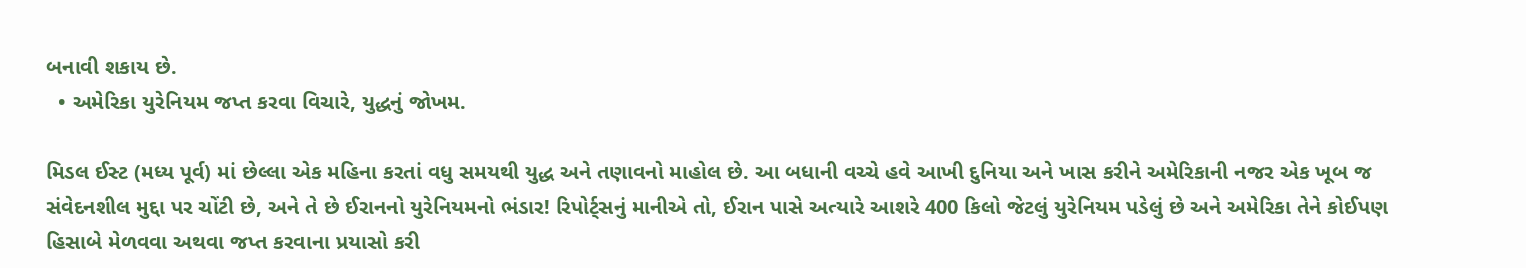બનાવી શકાય છે.
  • અમેરિકા યુરેનિયમ જપ્ત કરવા વિચારે, યુદ્ધનું જોખમ.

મિડલ ઈસ્ટ (મધ્ય પૂર્વ) માં છેલ્લા એક મહિના કરતાં વધુ સમયથી યુદ્ધ અને તણાવનો માહોલ છે. આ બધાની વચ્ચે હવે આખી દુનિયા અને ખાસ કરીને અમેરિકાની નજર એક ખૂબ જ સંવેદનશીલ મુદ્દા પર ચોંટી છે, અને તે છે ઈરાનનો યુરેનિયમનો ભંડાર! રિપોર્ટ્સનું માનીએ તો, ઈરાન પાસે અત્યારે આશરે 400 કિલો જેટલું યુરેનિયમ પડેલું છે અને અમેરિકા તેને કોઈપણ હિસાબે મેળવવા અથવા જપ્ત કરવાના પ્રયાસો કરી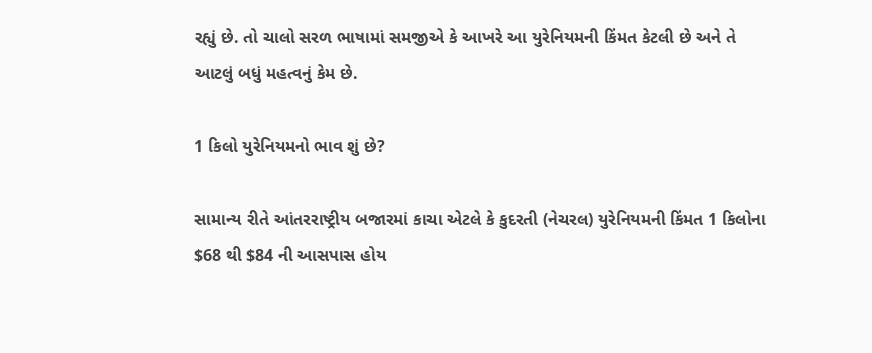રહ્યું છે. તો ચાલો સરળ ભાષામાં સમજીએ કે આખરે આ યુરેનિયમની કિંમત કેટલી છે અને તે આટલું બધું મહત્વનું કેમ છે.

1 કિલો યુરેનિયમનો ભાવ શું છે?

સામાન્ય રીતે આંતરરાષ્ટ્રીય બજારમાં કાચા એટલે કે કુદરતી (નેચરલ) યુરેનિયમની કિંમત 1 કિલોના $68 થી $84 ની આસપાસ હોય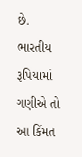છે. ભારતીય રૂપિયામાં ગણીએ તો આ કિંમત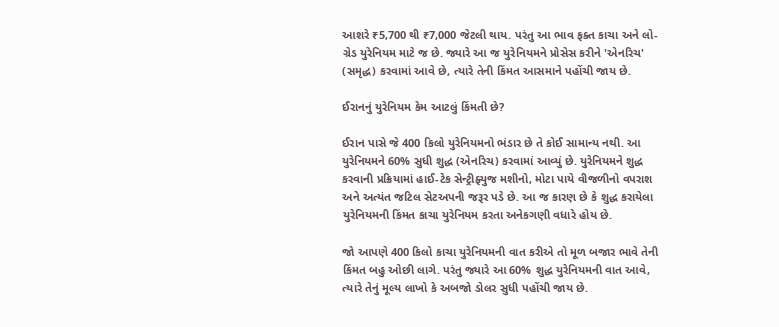આશરે ₹5,700 થી ₹7,000 જેટલી થાય. પરંતુ આ ભાવ ફક્ત કાચા અને લો-ગ્રેડ યુરેનિયમ માટે જ છે. જ્યારે આ જ યુરેનિયમને પ્રોસેસ કરીને 'એનરિચ' (સમૃદ્ધ) કરવામાં આવે છે, ત્યારે તેની કિંમત આસમાને પહોંચી જાય છે.

ઈરાનનું યુરેનિયમ કેમ આટલું કિંમતી છે?

ઈરાન પાસે જે 400 કિલો યુરેનિયમનો ભંડાર છે તે કોઈ સામાન્ય નથી. આ યુરેનિયમને 60% સુધી શુદ્ધ (એનરિચ) કરવામાં આવ્યું છે. યુરેનિયમને શુદ્ધ કરવાની પ્રક્રિયામાં હાઈ-ટેક સેન્ટ્રીફ્યુજ મશીનો, મોટા પાયે વીજળીનો વપરાશ અને અત્યંત જટિલ સેટઅપની જરૂર પડે છે. આ જ કારણ છે કે શુદ્ધ કરાયેલા યુરેનિયમની કિંમત કાચા યુરેનિયમ કરતા અનેકગણી વધારે હોય છે.

જો આપણે 400 કિલો કાચા યુરેનિયમની વાત કરીએ તો મૂળ બજાર ભાવે તેની કિંમત બહુ ઓછી લાગે. પરંતુ જ્યારે આ 60% શુદ્ધ યુરેનિયમની વાત આવે, ત્યારે તેનું મૂલ્ય લાખો કે અબજો ડોલર સુધી પહોંચી જાય છે.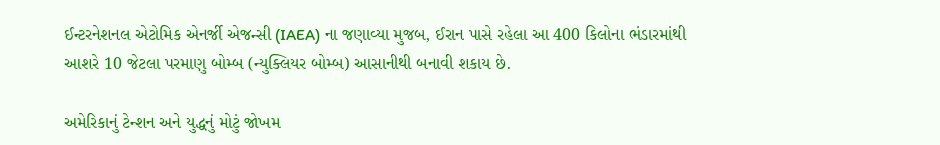ઈન્ટરનેશનલ એટોમિક એનર્જી એજન્સી (IAEA) ના જણાવ્યા મુજબ, ઈરાન પાસે રહેલા આ 400 કિલોના ભંડારમાંથી આશરે 10 જેટલા પરમાણુ બોમ્બ (ન્યુક્લિયર બોમ્બ) આસાનીથી બનાવી શકાય છે.

અમેરિકાનું ટેન્શન અને યુદ્ધનું મોટું જોખમ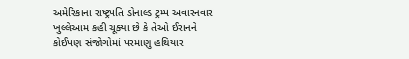અમેરિકાના રાષ્ટ્રપતિ ડોનાલ્ડ ટ્રમ્પ અવારનવાર ખુલ્લેઆમ કહી ચૂક્યા છે કે તેઓ ઈરાનને કોઈપણ સંજોગોમાં પરમાણુ હથિયાર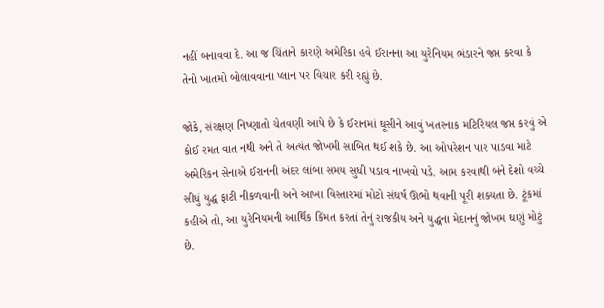નહીં બનાવવા દે. આ જ ચિંતાને કારણે અમેરિકા હવે ઈરાનના આ યુરેનિયમ ભંડારને જપ્ત કરવા કે તેનો ખાતમો બોલાવવાના પ્લાન પર વિચાર કરી રહ્યું છે.

જોકે, સંરક્ષણ નિષ્ણાતો ચેતવણી આપે છે કે ઈરાનમાં ઘૂસીને આવું ખતરનાક મટિરિયલ જપ્ત કરવું એ કોઈ રમત વાત નથી અને તે અત્યંત જોખમી સાબિત થઈ શકે છે. આ ઓપરેશન પાર પાડવા માટે અમેરિકન સેનાએ ઈરાનની અંદર લાંબા સમય સુધી પડાવ નાખવો પડે. આમ કરવાથી બંને દેશો વચ્ચે સીધું યુદ્ધ ફાટી નીકળવાની અને આખા વિસ્તારમાં મોટો સંઘર્ષ ઊભો થવાની પૂરી શક્યતા છે. ટૂંકમાં કહીએ તો, આ યુરેનિયમની આર્થિક કિંમત કરતાં તેનું રાજકીય અને યુદ્ધના મેદાનનું જોખમ ઘણું મોટું છે.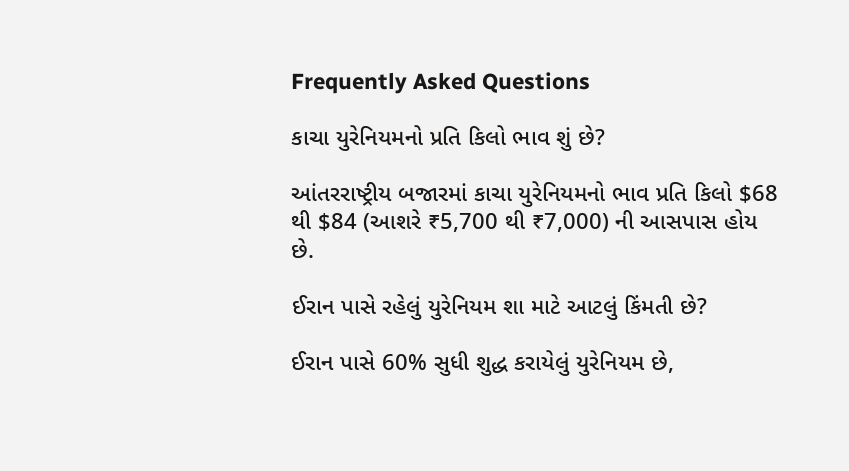Frequently Asked Questions

કાચા યુરેનિયમનો પ્રતિ કિલો ભાવ શું છે?

આંતરરાષ્ટ્રીય બજારમાં કાચા યુરેનિયમનો ભાવ પ્રતિ કિલો $68 થી $84 (આશરે ₹5,700 થી ₹7,000) ની આસપાસ હોય છે.

ઈરાન પાસે રહેલું યુરેનિયમ શા માટે આટલું કિંમતી છે?

ઈરાન પાસે 60% સુધી શુદ્ધ કરાયેલું યુરેનિયમ છે,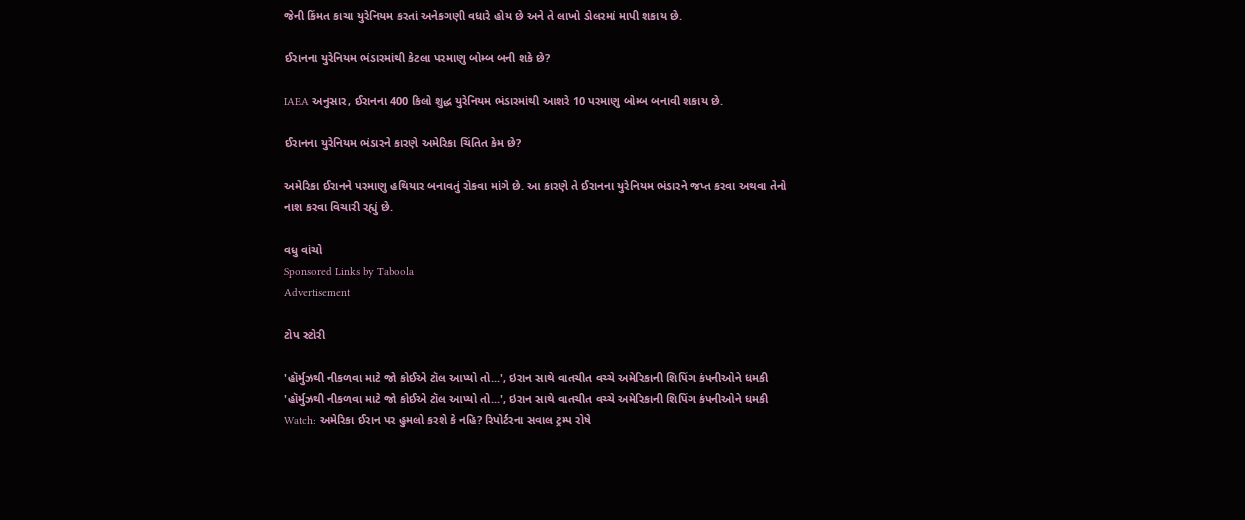જેની કિંમત કાચા યુરેનિયમ કરતાં અનેકગણી વધારે હોય છે અને તે લાખો ડોલરમાં માપી શકાય છે.

ઈરાનના યુરેનિયમ ભંડારમાંથી કેટલા પરમાણુ બોમ્બ બની શકે છે?

IAEA અનુસાર, ઈરાનના 400 કિલો શુદ્ધ યુરેનિયમ ભંડારમાંથી આશરે 10 પરમાણુ બોમ્બ બનાવી શકાય છે.

ઈરાનના યુરેનિયમ ભંડારને કારણે અમેરિકા ચિંતિત કેમ છે?

અમેરિકા ઈરાનને પરમાણુ હથિયાર બનાવતું રોકવા માંગે છે. આ કારણે તે ઈરાનના યુરેનિયમ ભંડારને જપ્ત કરવા અથવા તેનો નાશ કરવા વિચારી રહ્યું છે.

વધુ વાંચો
Sponsored Links by Taboola
Advertisement

ટોપ સ્ટોરી

'હૉર્મુઝથી નીકળવા માટે જો કોઈએ ટૉલ આપ્યો તો...', ઇરાન સાથે વાતચીત વચ્ચે અમેરિકાની શિપિંગ કંપનીઓને ધમકી
'હૉર્મુઝથી નીકળવા માટે જો કોઈએ ટૉલ આપ્યો તો...', ઇરાન સાથે વાતચીત વચ્ચે અમેરિકાની શિપિંગ કંપનીઓને ધમકી
Watch: અમેરિકા ઈરાન પર હુમલો કરશે કે નહિ? રિપોર્ટરના સવાલ ટ્રમ્પ રોષે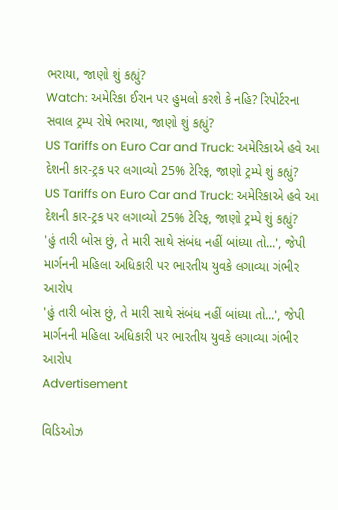ભરાયા, જાણો શું કહ્યું?
Watch: અમેરિકા ઈરાન પર હુમલો કરશે કે નહિ? રિપોર્ટરના સવાલ ટ્રમ્પ રોષે ભરાયા, જાણો શું કહ્યું?
US Tariffs on Euro Car and Truck: અમેરિકાએ હવે આ દેશની કાર-ટ્રક પર લગાવ્યો 25% ટેરિફ, જાણો ટ્રમ્પે શું કહ્યું?
US Tariffs on Euro Car and Truck: અમેરિકાએ હવે આ દેશની કાર-ટ્રક પર લગાવ્યો 25% ટેરિફ, જાણો ટ્રમ્પે શું કહ્યું?
'હું તારી બોસ છું, તે મારી સાથે સંબંધ નહીં બાંધ્યા તો...', જેપી માર્ગનની મહિલા અધિકારી પર ભારતીય યુવકે લગાવ્યા ગંભીર આરોપ
'હું તારી બોસ છું, તે મારી સાથે સંબંધ નહીં બાંધ્યા તો...', જેપી માર્ગનની મહિલા અધિકારી પર ભારતીય યુવકે લગાવ્યા ગંભીર આરોપ
Advertisement

વિડિઓઝ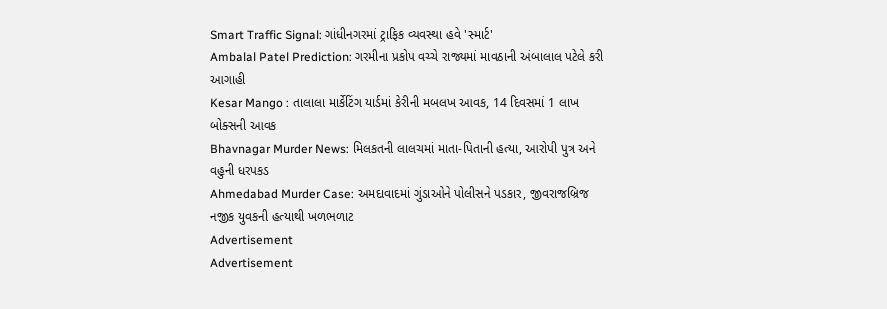Smart Traffic Signal: ગાંધીનગરમાં ટ્રાફિક વ્યવસ્થા હવે 'સ્માર્ટ'
Ambalal Patel Prediction: ગરમીના પ્રકોપ વચ્ચે રાજ્યમાં માવઠાની અંબાલાલ પટેલે કરી આગાહી
Kesar Mango : તાલાલા માર્કેટિંગ યાર્ડમાં કેરીની મબલખ આવક, 14 દિવસમાં 1 લાખ બોક્સની આવક
Bhavnagar Murder News: મિલકતની લાલચમાં માતા-પિતાની હત્યા, આરોપી પુત્ર અને વહુની ધરપકડ
Ahmedabad Murder Case: અમદાવાદમાં ગુંડાઓને પોલીસને પડકાર, જીવરાજબ્રિજ નજીક યુવકની હત્યાથી ખળભળાટ
Advertisement
Advertisement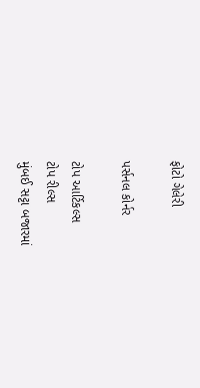ફોટો ગેલેરી

પર્સનલ કોર્નર

ટોપ આર્ટિકલ્સ
ટોપ રીલ્સ
મુંબઈ સટ્ટા બજારમાં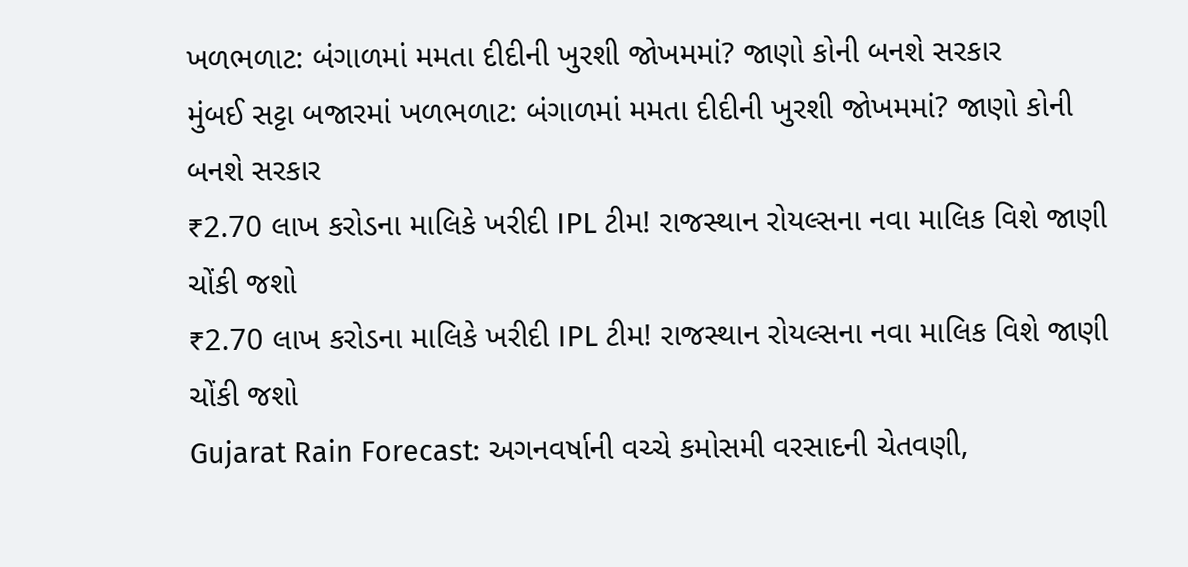ખળભળાટ: બંગાળમાં મમતા દીદીની ખુરશી જોખમમાં? જાણો કોની બનશે સરકાર
મુંબઈ સટ્ટા બજારમાં ખળભળાટ: બંગાળમાં મમતા દીદીની ખુરશી જોખમમાં? જાણો કોની બનશે સરકાર
₹2.70 લાખ કરોડના માલિકે ખરીદી IPL ટીમ! રાજસ્થાન રોયલ્સના નવા માલિક વિશે જાણી ચોંકી જશો
₹2.70 લાખ કરોડના માલિકે ખરીદી IPL ટીમ! રાજસ્થાન રોયલ્સના નવા માલિક વિશે જાણી ચોંકી જશો
Gujarat Rain Forecast: અગનવર્ષાની વચ્ચે કમોસમી વરસાદની ચેતવણી,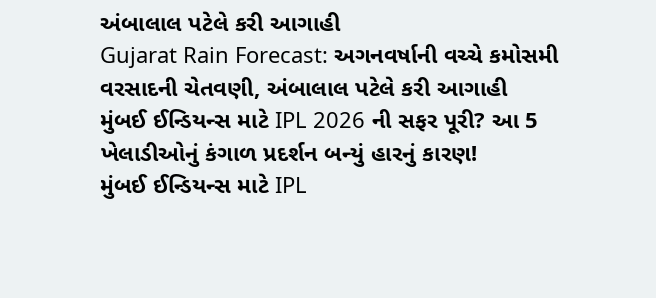અંબાલાલ પટેલે કરી આગાહી
Gujarat Rain Forecast: અગનવર્ષાની વચ્ચે કમોસમી વરસાદની ચેતવણી, અંબાલાલ પટેલે કરી આગાહી
મુંબઈ ઈન્ડિયન્સ માટે IPL 2026 ની સફર પૂરી? આ 5 ખેલાડીઓનું કંગાળ પ્રદર્શન બન્યું હારનું કારણ!
મુંબઈ ઈન્ડિયન્સ માટે IPL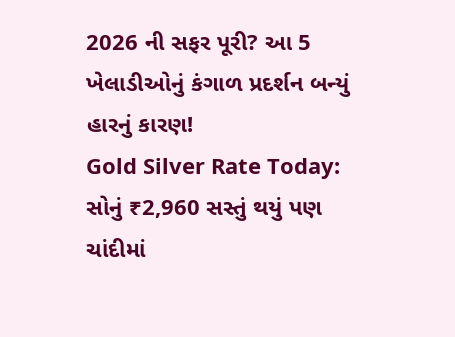2026 ની સફર પૂરી? આ 5 ખેલાડીઓનું કંગાળ પ્રદર્શન બન્યું હારનું કારણ!
Gold Silver Rate Today: સોનું ₹2,960 સસ્તું થયું પણ ચાંદીમાં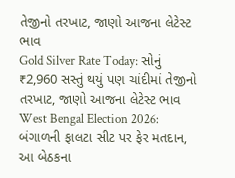તેજીનો તરખાટ, જાણો આજના લેટેસ્ટ ભાવ
Gold Silver Rate Today: સોનું ₹2,960 સસ્તું થયું પણ ચાંદીમાં તેજીનો તરખાટ, જાણો આજના લેટેસ્ટ ભાવ
West Bengal Election 2026: બંગાળની ફાલટા સીટ પર ફેર મતદાન, આ બેઠકના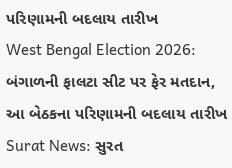પરિણામની બદલાય તારીખ
West Bengal Election 2026: બંગાળની ફાલટા સીટ પર ફેર મતદાન, આ બેઠકના પરિણામની બદલાય તારીખ
Surat News: સુરત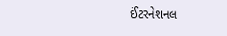ઈંટરનેશનલ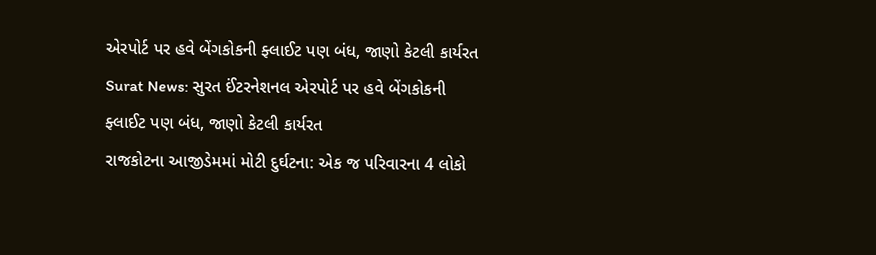એરપોર્ટ પર હવે બેંગકોકની ફ્લાઈટ પણ બંધ, જાણો કેટલી કાર્યરત
Surat News: સુરત ઈંટરનેશનલ એરપોર્ટ પર હવે બેંગકોકની ફ્લાઈટ પણ બંધ, જાણો કેટલી કાર્યરત
રાજકોટના આજીડેમમાં મોટી દુર્ઘટના: એક જ પરિવારના 4 લોકો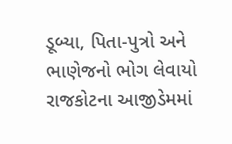ડૂબ્યા, પિતા-પુત્રો અને ભાણેજનો ભોગ લેવાયો
રાજકોટના આજીડેમમાં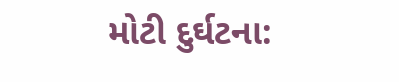મોટી દુર્ઘટના: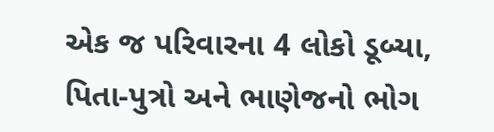એક જ પરિવારના 4 લોકો ડૂબ્યા, પિતા-પુત્રો અને ભાણેજનો ભોગ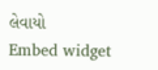લેવાયો
Embed widget